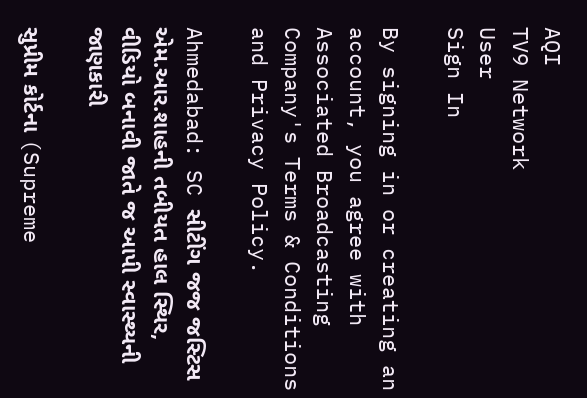AQI
TV9 Network
User
Sign In

By signing in or creating an account, you agree with Associated Broadcasting Company's Terms & Conditions and Privacy Policy.

Ahmedabad: SC સીટીંગ જજ જસ્ટિસ એમ.આર.શાહની તબીયત હાલ સ્થિર, વીડિયો બનાવી જાતે જ આપી સ્વાસ્થ્યની જાણકારી

સુપ્રીમ કોર્ટના (Supreme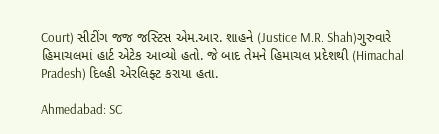Court) સીટીંગ જજ જસ્ટિસ એમ.આર. શાહને (Justice M.R. Shah)ગુરુવારે હિમાચલમાં હાર્ટ એટેક આવ્યો હતો. જે બાદ તેમને હિમાચલ પ્રદેશથી (Himachal Pradesh) દિલ્હી એરલિફ્ટ કરાયા હતા.

Ahmedabad: SC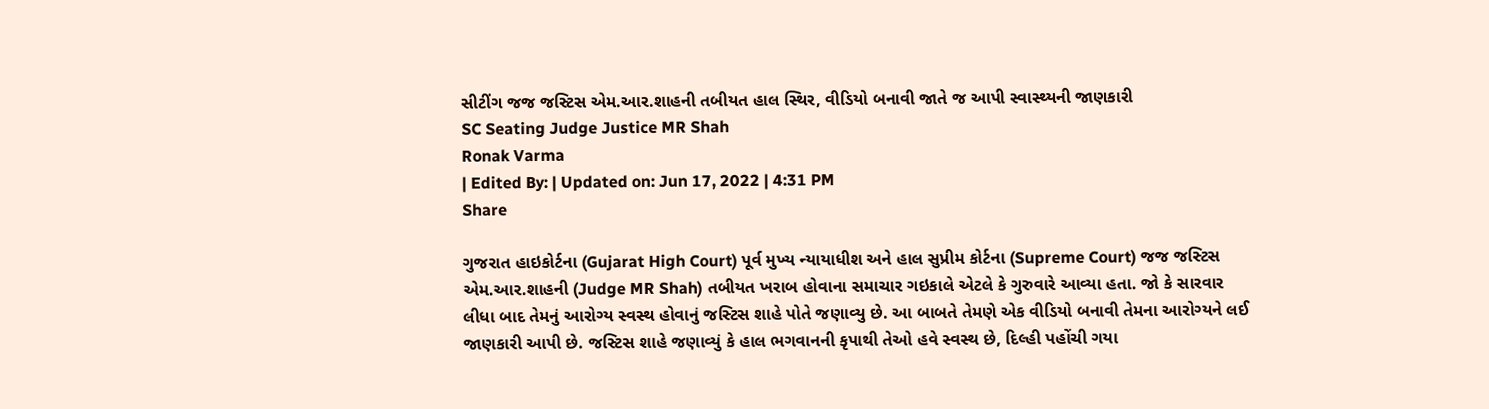સીટીંગ જજ જસ્ટિસ એમ.આર.શાહની તબીયત હાલ સ્થિર, વીડિયો બનાવી જાતે જ આપી સ્વાસ્થ્યની જાણકારી
SC Seating Judge Justice MR Shah
Ronak Varma
| Edited By: | Updated on: Jun 17, 2022 | 4:31 PM
Share

ગુજરાત હાઇકોર્ટના (Gujarat High Court) પૂર્વ મુખ્ય ન્યાયાધીશ અને હાલ સુપ્રીમ કોર્ટના (Supreme Court) જજ જસ્ટિસ એમ.આર.શાહની (Judge MR Shah) તબીયત ખરાબ હોવાના સમાચાર ગઇકાલે એટલે કે ગુરુવારે આવ્યા હતા. જો કે સારવાર લીધા બાદ તેમનું આરોગ્ય સ્વસ્થ હોવાનું જસ્ટિસ શાહે પોતે જણાવ્યુ છે. આ બાબતે તેમણે એક વીડિયો બનાવી તેમના આરોગ્યને લઈ જાણકારી આપી છે. જસ્ટિસ શાહે જણાવ્યું કે હાલ ભગવાનની કૃપાથી તેઓ હવે સ્વસ્થ છે, દિલ્હી પહોંચી ગયા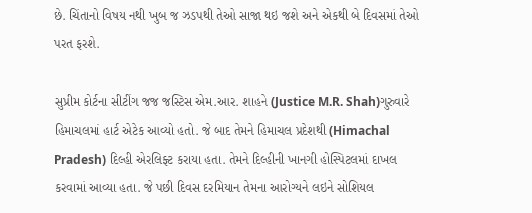છે. ચિંતાનો વિષય નથી ખુબ જ ઝડપથી તેઓ સાજા થઇ જશે અને એકથી બે દિવસમાં તેઓ પરત ફરશે.

સુપ્રીમ કોર્ટના સીટીંગ જજ જસ્ટિસ એમ.આર. શાહને (Justice M.R. Shah)ગુરુવારે હિમાચલમાં હાર્ટ એટેક આવ્યો હતો. જે બાદ તેમને હિમાચલ પ્રદેશથી (Himachal Pradesh) દિલ્હી એરલિફ્ટ કરાયા હતા. તેમને દિલ્હીની ખાનગી હોસ્પિટલમાં દાખલ કરવામાં આવ્યા હતા. જે પછી દિવસ દરમિયાન તેમના આરોગ્યને લઇને સોશિયલ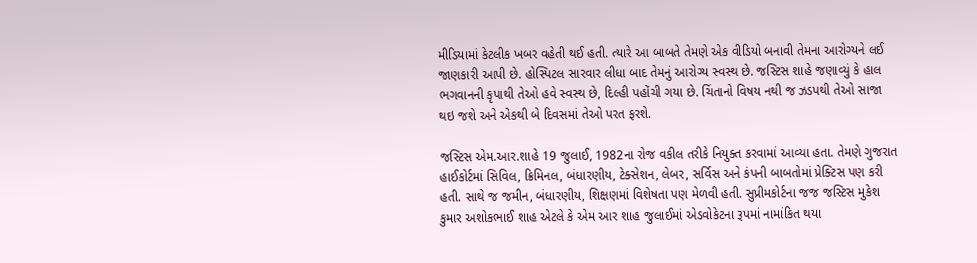મીડિયામાં કેટલીક ખબર વહેતી થઈ હતી. ત્યારે આ બાબતે તેમણે એક વીડિયો બનાવી તેમના આરોગ્યને લઈ જાણકારી આપી છે. હોસ્પિટલ સારવાર લીધા બાદ તેમનું આરોગ્ય સ્વસ્થ છે. જસ્ટિસ શાહે જણાવ્યું કે હાલ ભગવાનની કૃપાથી તેઓ હવે સ્વસ્થ છે, દિલ્હી પહોંચી ગયા છે. ચિંતાનો વિષય નથી જ ઝડપથી તેઓ સાજા થઇ જશે અને એકથી બે દિવસમાં તેઓ પરત ફરશે.

જસ્ટિસ એમ.આર.શાહે 19 જુલાઈ, 1982ના રોજ વકીલ તરીકે નિયુક્ત કરવામાં આવ્યા હતા. તેમણે ગુજરાત હાઈકોર્ટમાં સિવિલ, ક્રિમિનલ, બંધારણીય, ટેક્સેશન, લેબર, સર્વિસ અને કંપની બાબતોમાં પ્રેક્ટિસ પણ કરી હતી. સાથે જ જમીન, બંધારણીય, શિક્ષણમાં વિશેષતા પણ મેળવી હતી. સુપ્રીમકોર્ટના જજ જસ્ટિસ મુકેશ કુમાર અશોકભાઈ શાહ એટલે કે એમ આર શાહ જુલાઈમાં એડવોકેટના રૂપમાં નામાંકિત થયા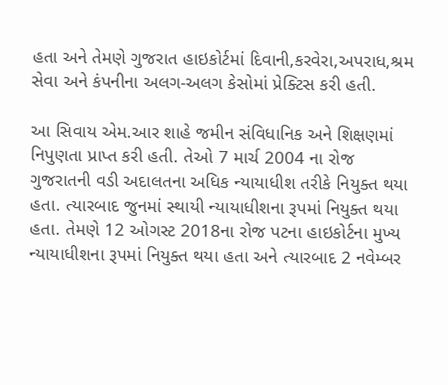હતા અને તેમણે ગુજરાત હાઇકોર્ટમાં દિવાની,કરવેરા,અપરાધ,શ્રમ સેવા અને કંપનીના અલગ-અલગ કેસોમાં પ્રેક્ટિસ કરી હતી.

આ સિવાય એમ.આર શાહે જમીન સંવિધાનિક અને શિક્ષણમાં નિપુણતા પ્રાપ્ત કરી હતી. તેઓ 7 માર્ચ 2004 ના રોજ ગુજરાતની વડી અદાલતના અધિક ન્યાયાધીશ તરીકે નિયુક્ત થયા હતા. ત્યારબાદ જુનમાં સ્થાયી ન્યાયાધીશના રૂપમાં નિયુક્ત થયા હતા. તેમણે 12 ઓગસ્ટ 2018ના રોજ પટના હાઇકોર્ટના મુખ્ય ન્યાયાધીશના રૂપમાં નિયુક્ત થયા હતા અને ત્યારબાદ 2 નવેમ્બર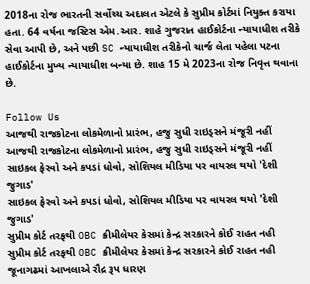2018ના રોજ ભારતની સર્વોચ્ચ અદાલત એટલે કે સુપ્રીમ કોર્ટમાં નિયુક્ત કરાયા હતા. 64 વર્ષના જસ્ટિસ એમ.આર. શાહે ગુજરાત હાઈકોર્ટના ન્યાયાધીશ તરીકે સેવા આપી છે, અને પછી SC ન્યાયાધીશ તરીકેનો ચાર્જ લેતા પહેલા પટના હાઈકોર્ટના મુખ્ય ન્યાયાધીશ બન્યા છે. શાહ 15 મે 2023ના રોજ નિવૃત્ત થવાના છે.

Follow Us
આજથી રાજકોટના લોકમેળાનો પ્રારંભ, હજુ સુધી રાઇડ્સને મંજૂરી નહીં
આજથી રાજકોટના લોકમેળાનો પ્રારંભ, હજુ સુધી રાઇડ્સને મંજૂરી નહીં
સાઇકલ ફેરવો અને કપડાં ધોવો, સોશિયલ મીડિયા પર વાયરલ થયો 'દેશી જુગાડ'
સાઇકલ ફેરવો અને કપડાં ધોવો, સોશિયલ મીડિયા પર વાયરલ થયો 'દેશી જુગાડ'
સુપ્રીમ કોર્ટ તરફથી OBC ક્રીમીલેયર કેસમાં કેન્દ્ર સરકારને કોઈ રાહત નહી
સુપ્રીમ કોર્ટ તરફથી OBC ક્રીમીલેયર કેસમાં કેન્દ્ર સરકારને કોઈ રાહત નહી
જૂનાગઢમાં આખલાએ રૌદ્ર રૂપ ધારણ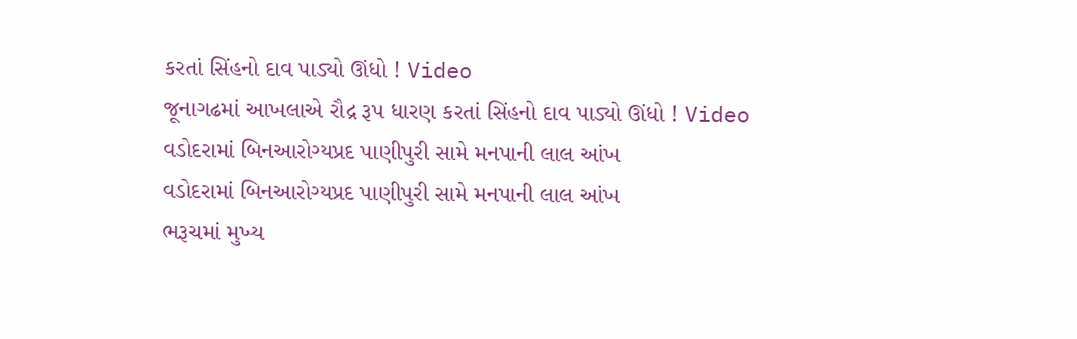કરતાં સિંહનો દાવ પાડ્યો ઊંધો ! Video
જૂનાગઢમાં આખલાએ રૌદ્ર રૂપ ધારણ કરતાં સિંહનો દાવ પાડ્યો ઊંધો ! Video
વડોદરામાં બિનઆરોગ્યપ્રદ પાણીપુરી સામે મનપાની લાલ આંખ
વડોદરામાં બિનઆરોગ્યપ્રદ પાણીપુરી સામે મનપાની લાલ આંખ
ભરૂચમાં મુખ્ય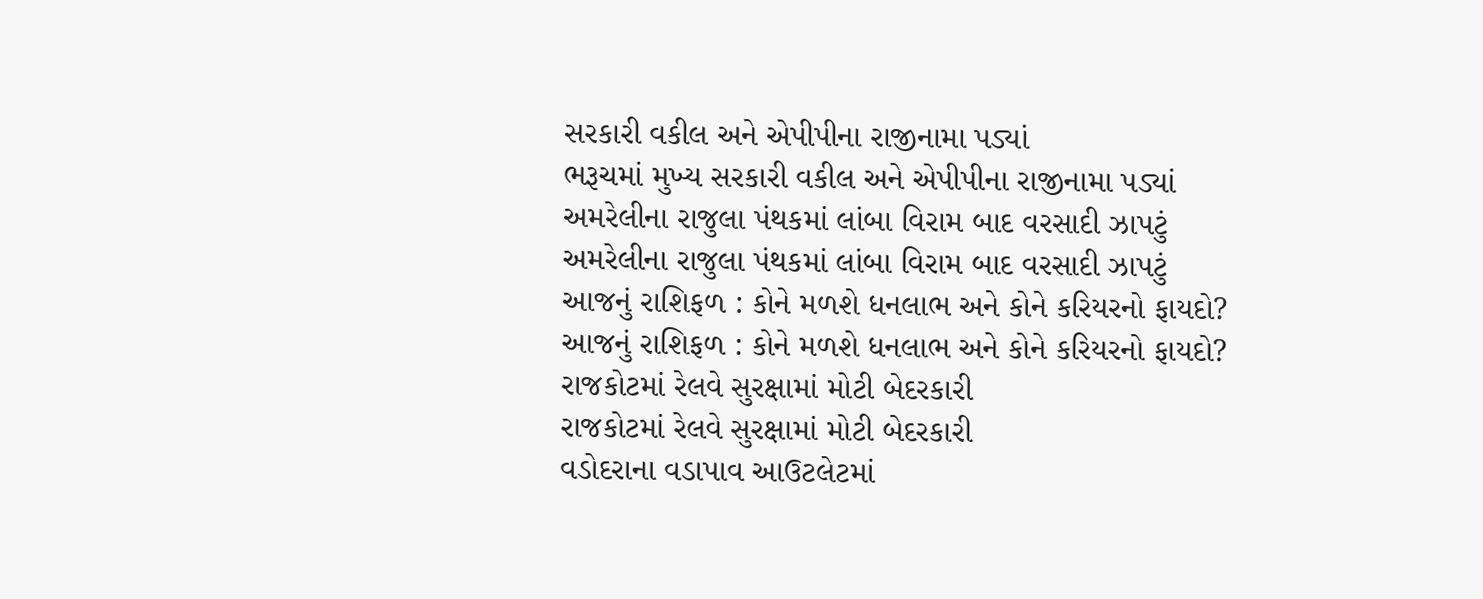સરકારી વકીલ અને એપીપીના રાજીનામા પડ્યાં
ભરૂચમાં મુખ્ય સરકારી વકીલ અને એપીપીના રાજીનામા પડ્યાં
અમરેલીના રાજુલા પંથકમાં લાંબા વિરામ બાદ વરસાદી ઝાપટું
અમરેલીના રાજુલા પંથકમાં લાંબા વિરામ બાદ વરસાદી ઝાપટું
આજનું રાશિફળ : કોને મળશે ધનલાભ અને કોને કરિયરનો ફાયદો?
આજનું રાશિફળ : કોને મળશે ધનલાભ અને કોને કરિયરનો ફાયદો?
રાજકોટમાં રેલવે સુરક્ષામાં મોટી બેદરકારી
રાજકોટમાં રેલવે સુરક્ષામાં મોટી બેદરકારી
વડોદરાના વડાપાવ આઉટલેટમાં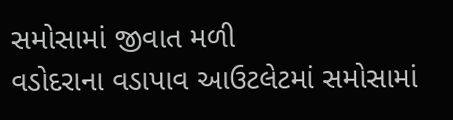સમોસામાં જીવાત મળી
વડોદરાના વડાપાવ આઉટલેટમાં સમોસામાં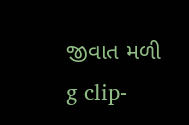જીવાત મળી
g clip-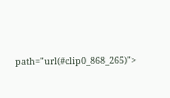path="url(#clip0_868_265)">